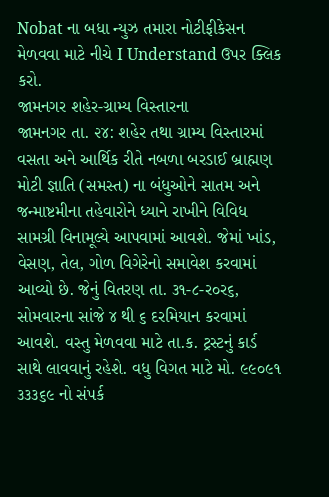Nobat ના બધા ન્યુઝ તમારા નોટીફીકેસન મેળવવા માટે નીચે I Understand ઉપર ક્લિક કરો.
જામનગર શહેર-ગ્રામ્ય વિસ્તારના
જામનગર તા. ૨૪: શહેર તથા ગ્રામ્ય વિસ્તારમાં વસતા અને આર્થિક રીતે નબળા બરડાઈ બ્રાહ્મણ મોટી જ્ઞાતિ (સમસ્ત) ના બંધુઓને સાતમ અને જન્માષ્ટમીના તહેવારોને ધ્યાને રાખીને વિવિધ સામગ્રી વિનામૂલ્યે આપવામાં આવશે. જેમાં ખાંડ, વેસણ, તેલ, ગોળ વિગેરેનો સમાવેશ કરવામાં આવ્યો છે. જેનું વિતરણ તા. ૩૧-૮-ર૦ર૬, સોમવારના સાંજે ૪ થી ૬ દરમિયાન કરવામાં આવશે. વસ્તુ મેળવવા માટે તા.ક. ટ્રસ્ટનું કાર્ડ સાથે લાવવાનું રહેશે. વધુ વિગત માટે મો. ૯૯૦૯૧ ૩૩૩૬૯ નો સંપર્ક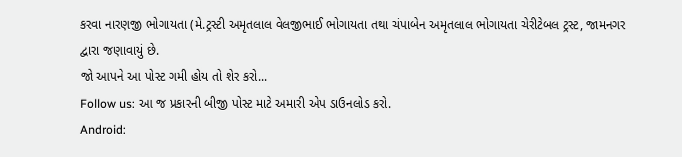કરવા નારણજી ભોગાયતા (મે.ટ્રસ્ટી અમૃતલાલ વેલજીભાઈ ભોગાયતા તથા ચંપાબેન અમૃતલાલ ભોગાયતા ચેરીટેબલ ટ્રસ્ટ, જામનગર દ્વારા જણાવાયું છે.
જો આપને આ પોસ્ટ ગમી હોય તો શેર કરો...
Follow us: આ જ પ્રકારની બીજી પોસ્ટ માટે અમારી એપ ડાઉનલોડ કરો.
Android: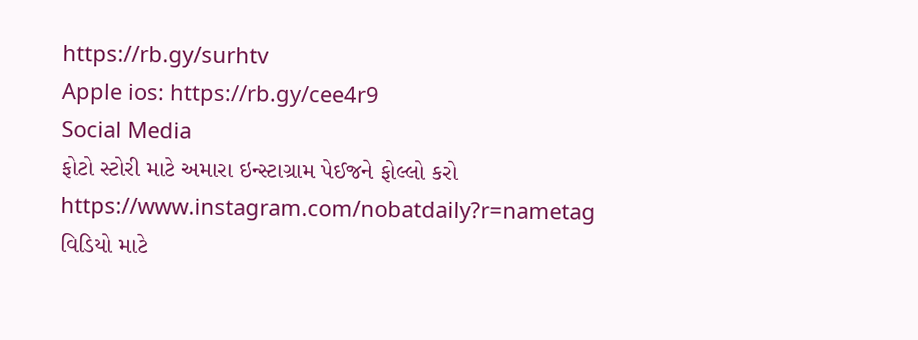https://rb.gy/surhtv
Apple ios: https://rb.gy/cee4r9
Social Media
ફોટો સ્ટોરી માટે અમારા ઇન્સ્ટાગ્રામ પેઈજને ફોલ્લો કરો
https://www.instagram.com/nobatdaily?r=nametag
વિડિયો માટે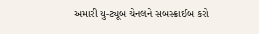અમારી યુ-ટ્યૂબ ચેનલને સબસ્ક્રાઈબ કરો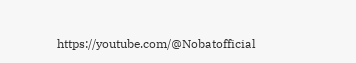https://youtube.com/@Nobatofficial